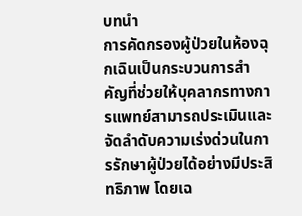บทนำ
การคัดกรองผู้ป่วยในห้องฉุกเฉินเป็นกระบวนการสำคัญที่ช่วยให้บุคลากรทางการแพทย์สามารถประเมินและจัดลำดับความเร่งด่วนในการรักษาผู้ป่วยได้อย่างมีประสิทธิภาพ โดยเฉ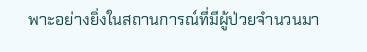พาะอย่างยิ่งในสถานการณ์ที่มีผู้ป่วยจำนวนมา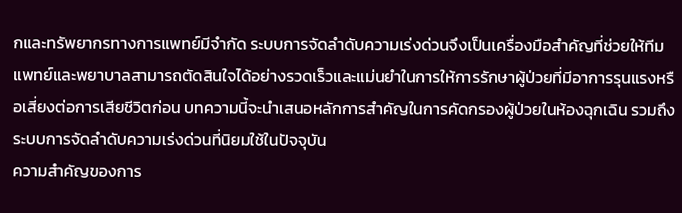กและทรัพยากรทางการแพทย์มีจำกัด ระบบการจัดลำดับความเร่งด่วนจึงเป็นเครื่องมือสำคัญที่ช่วยให้ทีมแพทย์และพยาบาลสามารถตัดสินใจได้อย่างรวดเร็วและแม่นยำในการให้การรักษาผู้ป่วยที่มีอาการรุนแรงหรือเสี่ยงต่อการเสียชีวิตก่อน บทความนี้จะนำเสนอหลักการสำคัญในการคัดกรองผู้ป่วยในห้องฉุกเฉิน รวมถึงระบบการจัดลำดับความเร่งด่วนที่นิยมใช้ในปัจจุบัน
ความสำคัญของการ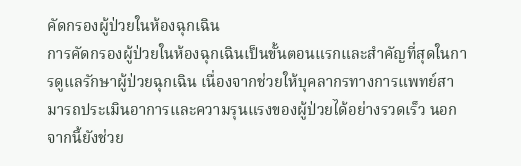คัดกรองผู้ป่วยในห้องฉุกเฉิน
การคัดกรองผู้ป่วยในห้องฉุกเฉินเป็นขั้นตอนแรกและสำคัญที่สุดในการดูแลรักษาผู้ป่วยฉุกเฉิน เนื่องจากช่วยให้บุคลากรทางการแพทย์สามารถประเมินอาการและความรุนแรงของผู้ป่วยได้อย่างรวดเร็ว นอกจากนี้ยังช่วย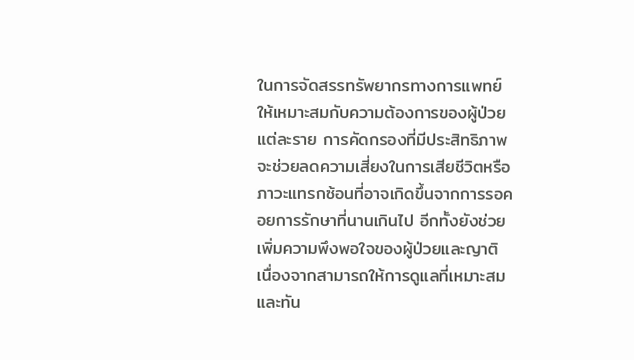ในการจัดสรรทรัพยากรทางการแพทย์ให้เหมาะสมกับความต้องการของผู้ป่วยแต่ละราย การคัดกรองที่มีประสิทธิภาพจะช่วยลดความเสี่ยงในการเสียชีวิตหรือภาวะแทรกซ้อนที่อาจเกิดขึ้นจากการรอคอยการรักษาที่นานเกินไป อีกทั้งยังช่วยเพิ่มความพึงพอใจของผู้ป่วยและญาติ เนื่องจากสามารถให้การดูแลที่เหมาะสมและทัน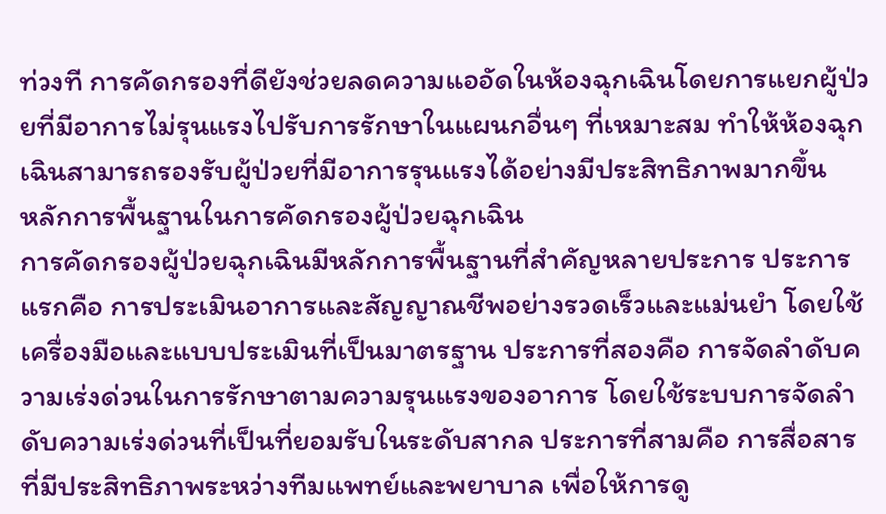ท่วงที การคัดกรองที่ดียังช่วยลดความแออัดในห้องฉุกเฉินโดยการแยกผู้ป่วยที่มีอาการไม่รุนแรงไปรับการรักษาในแผนกอื่นๆ ที่เหมาะสม ทำให้ห้องฉุกเฉินสามารถรองรับผู้ป่วยที่มีอาการรุนแรงได้อย่างมีประสิทธิภาพมากขึ้น
หลักการพื้นฐานในการคัดกรองผู้ป่วยฉุกเฉิน
การคัดกรองผู้ป่วยฉุกเฉินมีหลักการพื้นฐานที่สำคัญหลายประการ ประการแรกคือ การประเมินอาการและสัญญาณชีพอย่างรวดเร็วและแม่นยำ โดยใช้เครื่องมือและแบบประเมินที่เป็นมาตรฐาน ประการที่สองคือ การจัดลำดับความเร่งด่วนในการรักษาตามความรุนแรงของอาการ โดยใช้ระบบการจัดลำดับความเร่งด่วนที่เป็นที่ยอมรับในระดับสากล ประการที่สามคือ การสื่อสารที่มีประสิทธิภาพระหว่างทีมแพทย์และพยาบาล เพื่อให้การดู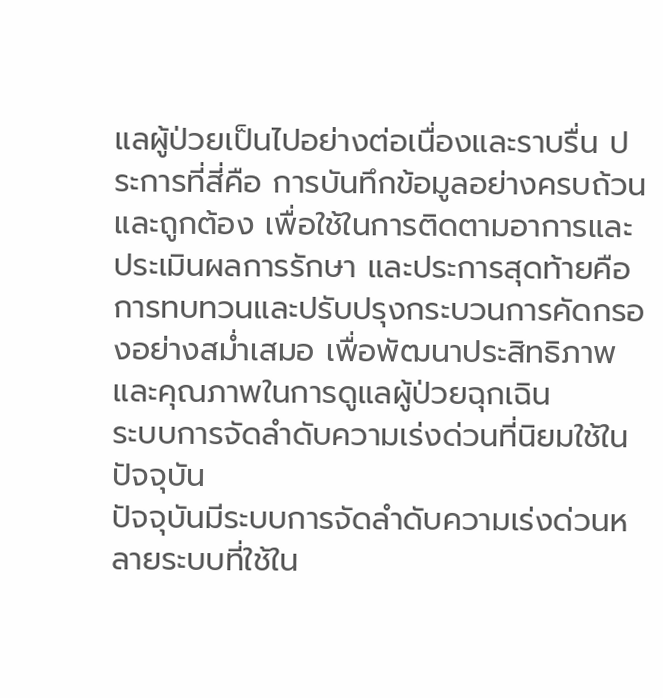แลผู้ป่วยเป็นไปอย่างต่อเนื่องและราบรื่น ประการที่สี่คือ การบันทึกข้อมูลอย่างครบถ้วนและถูกต้อง เพื่อใช้ในการติดตามอาการและประเมินผลการรักษา และประการสุดท้ายคือ การทบทวนและปรับปรุงกระบวนการคัดกรองอย่างสม่ำเสมอ เพื่อพัฒนาประสิทธิภาพและคุณภาพในการดูแลผู้ป่วยฉุกเฉิน
ระบบการจัดลำดับความเร่งด่วนที่นิยมใช้ในปัจจุบัน
ปัจจุบันมีระบบการจัดลำดับความเร่งด่วนหลายระบบที่ใช้ใน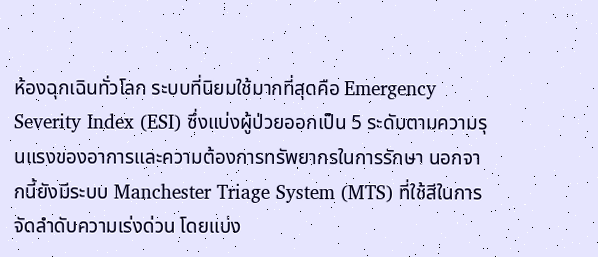ห้องฉุกเฉินทั่วโลก ระบบที่นิยมใช้มากที่สุดคือ Emergency Severity Index (ESI) ซึ่งแบ่งผู้ป่วยออกเป็น 5 ระดับตามความรุนแรงของอาการและความต้องการทรัพยากรในการรักษา นอกจากนี้ยังมีระบบ Manchester Triage System (MTS) ที่ใช้สีในการจัดลำดับความเร่งด่วน โดยแบ่ง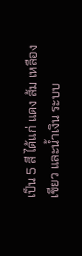เป็น 5 สี ได้แก่ แดง ส้ม เหลือง เขียว และน้ำเงิน ระบบ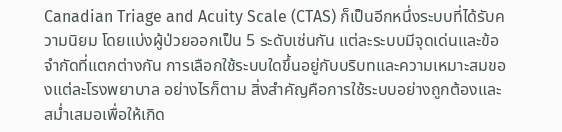Canadian Triage and Acuity Scale (CTAS) ก็เป็นอีกหนึ่งระบบที่ได้รับความนิยม โดยแบ่งผู้ป่วยออกเป็น 5 ระดับเช่นกัน แต่ละระบบมีจุดเด่นและข้อจำกัดที่แตกต่างกัน การเลือกใช้ระบบใดขึ้นอยู่กับบริบทและความเหมาะสมของแต่ละโรงพยาบาล อย่างไรก็ตาม สิ่งสำคัญคือการใช้ระบบอย่างถูกต้องและสม่ำเสมอเพื่อให้เกิด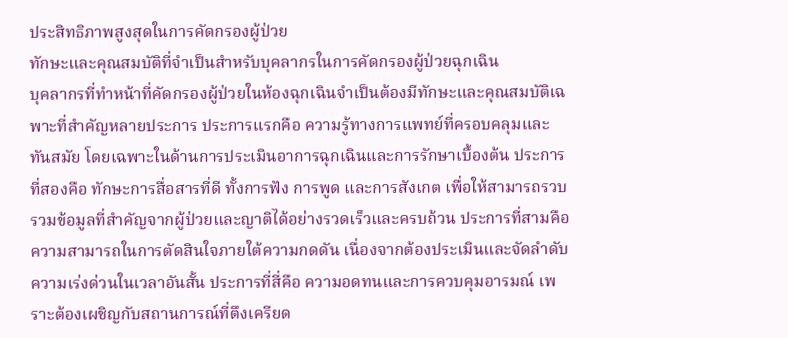ประสิทธิภาพสูงสุดในการคัดกรองผู้ป่วย
ทักษะและคุณสมบัติที่จำเป็นสำหรับบุคลากรในการคัดกรองผู้ป่วยฉุกเฉิน
บุคลากรที่ทำหน้าที่คัดกรองผู้ป่วยในห้องฉุกเฉินจำเป็นต้องมีทักษะและคุณสมบัติเฉพาะที่สำคัญหลายประการ ประการแรกคือ ความรู้ทางการแพทย์ที่ครอบคลุมและทันสมัย โดยเฉพาะในด้านการประเมินอาการฉุกเฉินและการรักษาเบื้องต้น ประการที่สองคือ ทักษะการสื่อสารที่ดี ทั้งการฟัง การพูด และการสังเกต เพื่อให้สามารถรวบรวมข้อมูลที่สำคัญจากผู้ป่วยและญาติได้อย่างรวดเร็วและครบถ้วน ประการที่สามคือ ความสามารถในการตัดสินใจภายใต้ความกดดัน เนื่องจากต้องประเมินและจัดลำดับความเร่งด่วนในเวลาอันสั้น ประการที่สี่คือ ความอดทนและการควบคุมอารมณ์ เพราะต้องเผชิญกับสถานการณ์ที่ตึงเครียด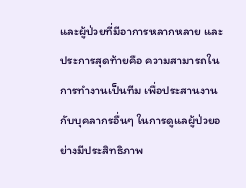และผู้ป่วยที่มีอาการหลากหลาย และประการสุดท้ายคือ ความสามารถในการทำงานเป็นทีม เพื่อประสานงานกับบุคลากรอื่นๆ ในการดูแลผู้ป่วยอย่างมีประสิทธิภาพ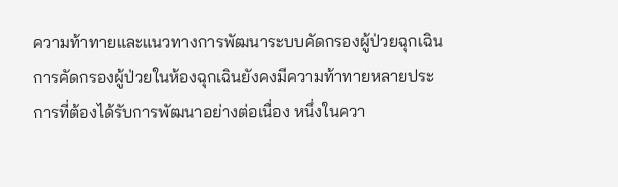ความท้าทายและแนวทางการพัฒนาระบบคัดกรองผู้ป่วยฉุกเฉิน
การคัดกรองผู้ป่วยในห้องฉุกเฉินยังคงมีความท้าทายหลายประการที่ต้องได้รับการพัฒนาอย่างต่อเนื่อง หนึ่งในควา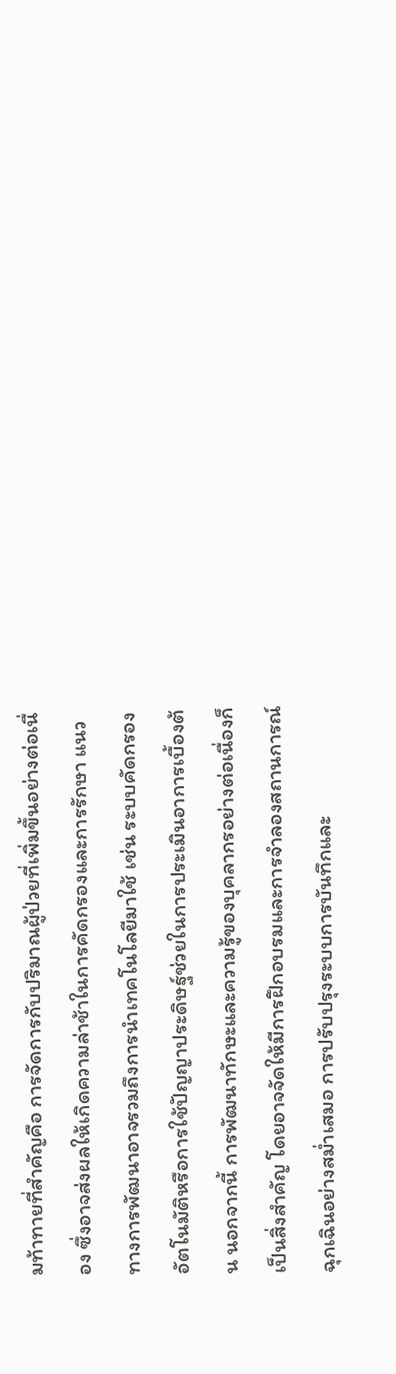มท้าทายที่สำคัญคือ การจัดการกับปริมาณผู้ป่วยที่เพิ่มขึ้นอย่างต่อเนื่อง ซึ่งอาจส่งผลให้เกิดความล่าช้าในการคัดกรองและการรักษา แนวทางการพัฒนาอาจรวมถึงการนำเทคโนโลยีมาใช้ เช่น ระบบคัดกรองอัตโนมัติหรือการใช้ปัญญาประดิษฐ์ช่วยในการประเมินอาการเบื้องต้น นอกจากนี้ การพัฒนาทักษะและความรู้ของบุคลากรอย่างต่อเนื่องก็เป็นสิ่งสำคัญ โดยอาจจัดให้มีการฝึกอบรมและการจำลองสถานการณ์ฉุกเฉินอย่างสม่ำเสมอ การปรับปรุงระบบการบันทึกและ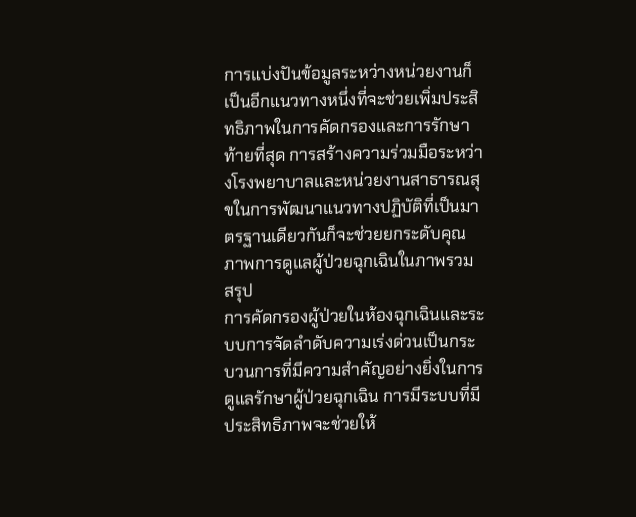การแบ่งปันข้อมูลระหว่างหน่วยงานก็เป็นอีกแนวทางหนึ่งที่จะช่วยเพิ่มประสิทธิภาพในการคัดกรองและการรักษา ท้ายที่สุด การสร้างความร่วมมือระหว่างโรงพยาบาลและหน่วยงานสาธารณสุขในการพัฒนาแนวทางปฏิบัติที่เป็นมาตรฐานเดียวกันก็จะช่วยยกระดับคุณภาพการดูแลผู้ป่วยฉุกเฉินในภาพรวม
สรุป
การคัดกรองผู้ป่วยในห้องฉุกเฉินและระบบการจัดลำดับความเร่งด่วนเป็นกระบวนการที่มีความสำคัญอย่างยิ่งในการดูแลรักษาผู้ป่วยฉุกเฉิน การมีระบบที่มีประสิทธิภาพจะช่วยให้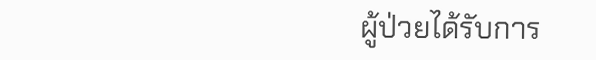ผู้ป่วยได้รับการ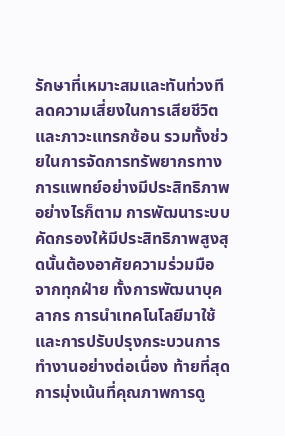รักษาที่เหมาะสมและทันท่วงที ลดความเสี่ยงในการเสียชีวิตและภาวะแทรกซ้อน รวมทั้งช่วยในการจัดการทรัพยากรทางการแพทย์อย่างมีประสิทธิภาพ อย่างไรก็ตาม การพัฒนาระบบคัดกรองให้มีประสิทธิภาพสูงสุดนั้นต้องอาศัยความร่วมมือจากทุกฝ่าย ทั้งการพัฒนาบุคลากร การนำเทคโนโลยีมาใช้ และการปรับปรุงกระบวนการทำงานอย่างต่อเนื่อง ท้ายที่สุด การมุ่งเน้นที่คุณภาพการดู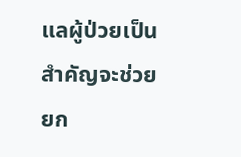แลผู้ป่วยเป็นสำคัญจะช่วยยก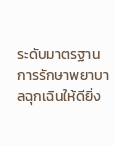ระดับมาตรฐานการรักษาพยาบาลฉุกเฉินให้ดียิ่ง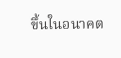ขึ้นในอนาคต